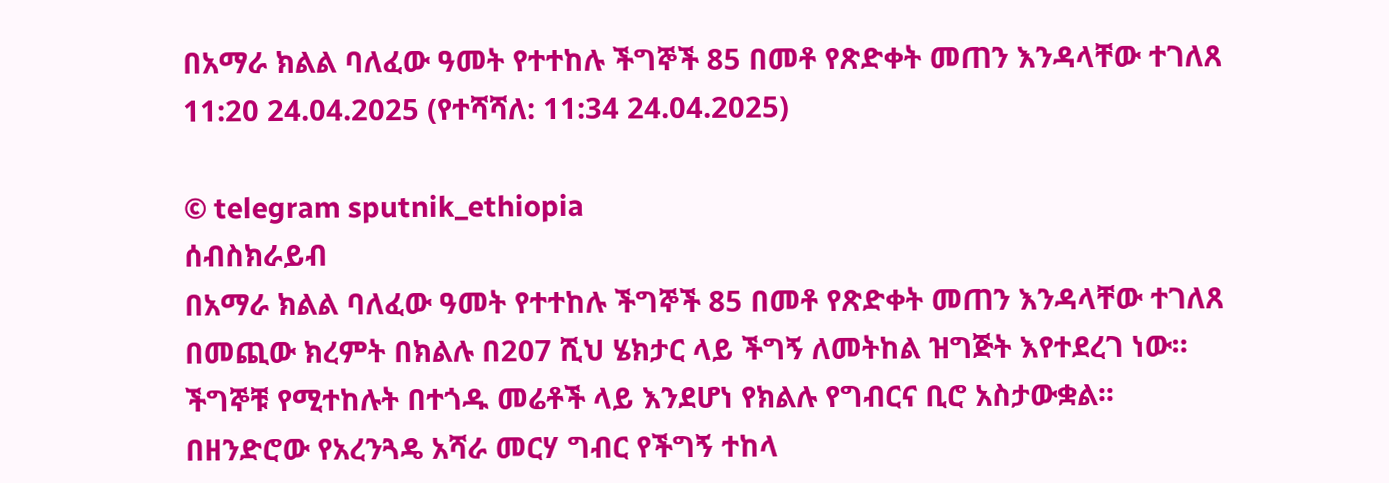በአማራ ክልል ባለፈው ዓመት የተተከሉ ችግኞች 85 በመቶ የጽድቀት መጠን እንዳላቸው ተገለጸ
11:20 24.04.2025 (የተሻሻለ: 11:34 24.04.2025)

© telegram sputnik_ethiopia
ሰብስክራይብ
በአማራ ክልል ባለፈው ዓመት የተተከሉ ችግኞች 85 በመቶ የጽድቀት መጠን እንዳላቸው ተገለጸ
በመጪው ክረምት በክልሉ በ207 ሺህ ሄክታር ላይ ችግኝ ለመትከል ዝግጅት እየተደረገ ነው።
ችግኞቹ የሚተከሉት በተጎዱ መሬቶች ላይ እንደሆነ የክልሉ የግብርና ቢሮ አስታውቋል፡፡
በዘንድሮው የአረንጓዴ አሻራ መርሃ ግብር የችግኝ ተከላ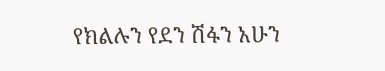የክልሉን የደን ሽፋን አሁን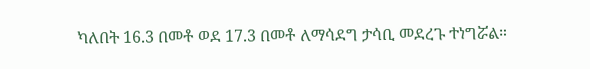ካለበት 16.3 በመቶ ወደ 17.3 በመቶ ለማሳደግ ታሳቢ መደረጉ ተነግሯል።